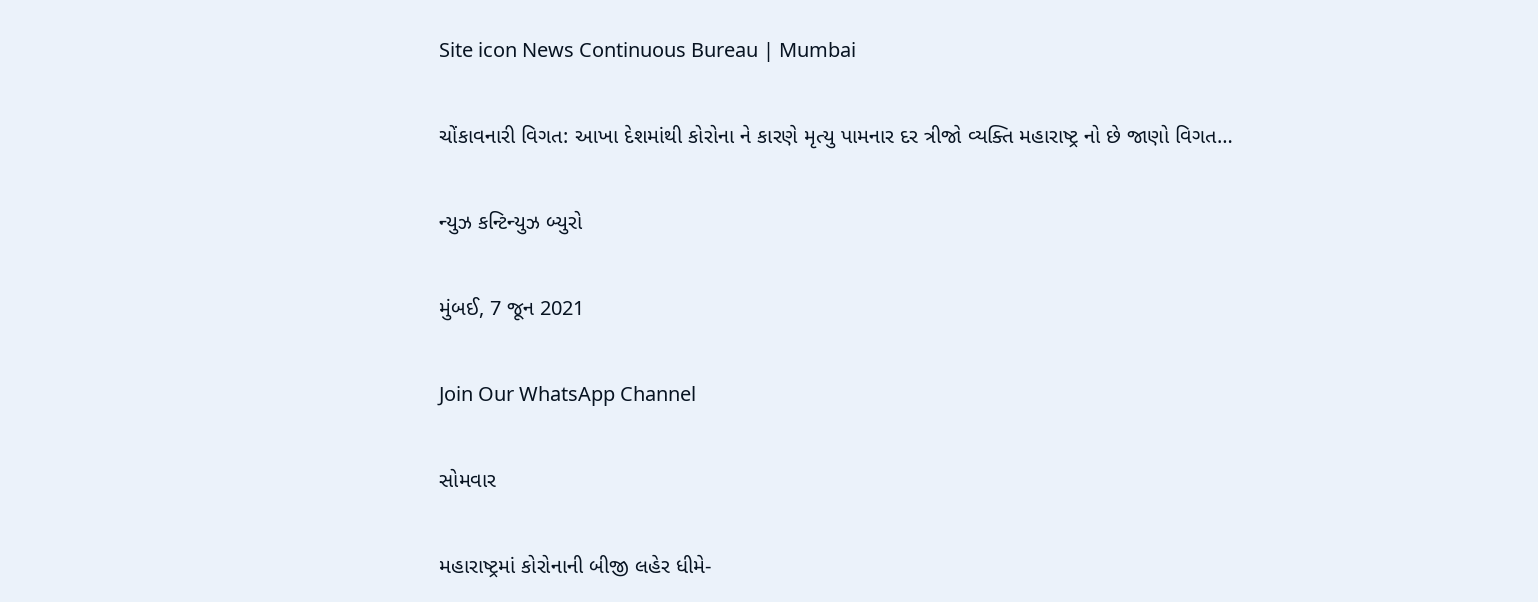Site icon News Continuous Bureau | Mumbai

ચોંકાવનારી વિગત: આખા દેશમાંથી કોરોના ને કારણે મૃત્યુ પામનાર દર ત્રીજો વ્યક્તિ મહારાષ્ટ્ર નો છે જાણો વિગત…

ન્યુઝ કન્ટિન્યુઝ બ્યુરો

મુંબઈ, 7 જૂન 2021

Join Our WhatsApp Channel

સોમવાર

મહારાષ્ટ્રમાં કોરોનાની બીજી લહેર ધીમે-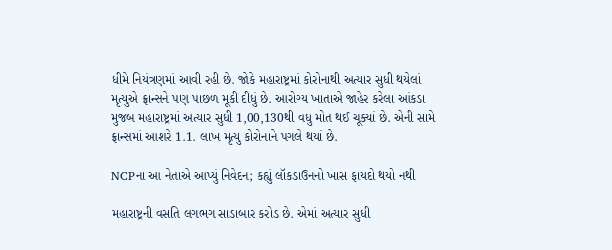ધીમે નિયંત્રણમાં આવી રહી છે. જોકે મહારાષ્ટ્રમાં કોરોનાથી અત્યાર સુધી થયેલાં મૃત્યુએ ફ્રાન્સને પણ પાછળ મૂકી દીધું છે. આરોગ્ય ખાતાએ જાહેર કરેલા આંકડા મુજબ મહારાષ્ટ્રમાં અત્યાર સુધી 1,00,130થી વધુ મોત થઈ ચૂક્યાં છે. એની સામે ફ્રાન્સમાં આશરે 1.1. લાખ મૃત્યુ કોરોનાને પગલે થયાં છે.

NCPના આ નેતાએ આપ્યું નિવેદન; કહ્યું લૉકડાઉનનો ખાસ ફાયદો થયો નથી

મહારાષ્ટ્રની વસતિ લગભગ સાડાબાર કરોડ છે. એમાં અત્યાર સુધી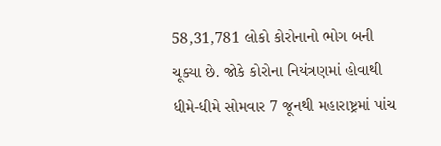58,31,781 લોકો કોરોનાનો ભોગ બની ચૂક્યા છે. જોકે કોરોના નિયંત્રણમાં હોવાથી ધીમે-ધીમે સોમવાર 7 જૂનથી મહારાષ્ટ્રમાં પાંચ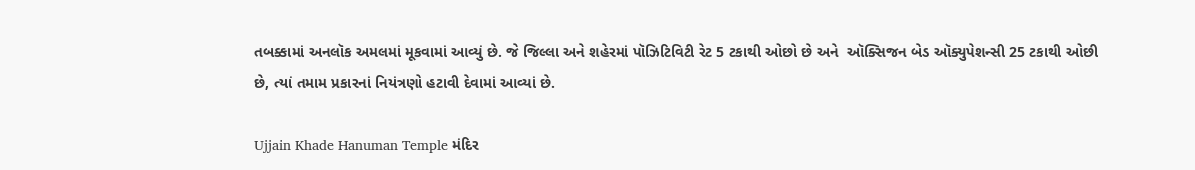તબક્કામાં અનલૉક અમલમાં મૂકવામાં આવ્યું છે. જે જિલ્લા અને શહેરમાં પૉઝિટિવિટી રેટ 5 ટકાથી ઓછો છે અને  ઑક્સિજન બેડ ઑક્યુપેશન્સી 25 ટકાથી ઓછી છે, ત્યાં તમામ પ્રકારનાં નિયંત્રણો હટાવી દેવામાં આવ્યાં છે.

Ujjain Khade Hanuman Temple મંદિર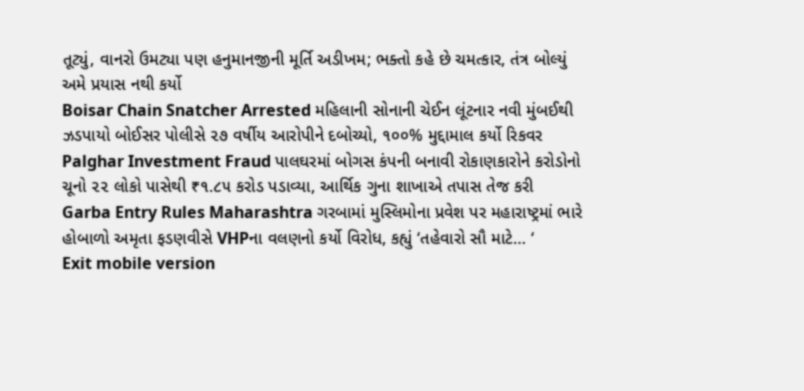તૂટ્યું, વાનરો ઉમટ્યા પણ હનુમાનજીની મૂર્તિ અડીખમ; ભક્તો કહે છે ચમત્કાર, તંત્ર બોલ્યું અમે પ્રયાસ નથી કર્યો
Boisar Chain Snatcher Arrested મહિલાની સોનાની ચેઈન લૂંટનાર નવી મુંબઈથી ઝડપાયો બોઈસર પોલીસે ૨૭ વર્ષીય આરોપીને દબોચ્યો, ૧૦૦% મુદ્દામાલ કર્યો રિકવર
Palghar Investment Fraud પાલઘરમાં બોગસ કંપની બનાવી રોકાણકારોને કરોડોનો ચૂનો ૨૨ લોકો પાસેથી ₹૧.૮૫ કરોડ પડાવ્યા, આર્થિક ગુના શાખાએ તપાસ તેજ કરી
Garba Entry Rules Maharashtra ગરબામાં મુસ્લિમોના પ્રવેશ પર મહારાષ્ટ્રમાં ભારે હોબાળો અમૃતા ફડણવીસે VHPના વલણનો કર્યો વિરોધ, કહ્યું ‘તહેવારો સૌ માટે… ‘
Exit mobile version